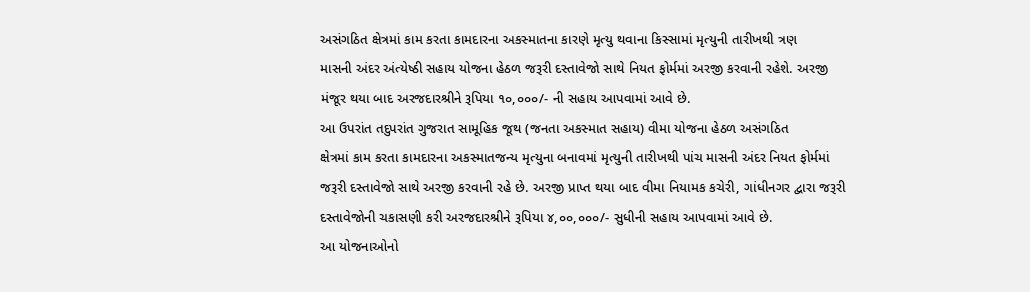અસંગઠિત ક્ષેત્રમાં કામ કરતા કામદારના અકસ્માતના કારણે મૃત્યુ થવાના કિસ્સામાં મૃત્યુની તારીખથી ત્રણ
માસની અંદર અંત્યેષ્ઠી સહાય યોજના હેઠળ જરૂરી દસ્તાવેજો સાથે નિયત ફોર્મમાં અરજી કરવાની રહેશે. અરજી
મંજૂર થયા બાદ અરજદારશ્રીને રૂપિયા ૧૦,૦૦૦/- ની સહાય આપવામાં આવે છે.
આ ઉપરાંત તદુપરાંત ગુજરાત સામૂહિક જૂથ (જનતા અકસ્માત સહાય) વીમા યોજના હેઠળ અસંગઠિત
ક્ષેત્રમાં કામ કરતા કામદારના અકસ્માતજન્ય મૃત્યુના બનાવમાં મૃત્યુની તારીખથી પાંચ માસની અંદર નિયત ફોર્મમાં
જરૂરી દસ્તાવેજો સાથે અરજી કરવાની રહે છે. અરજી પ્રાપ્ત થયા બાદ વીમા નિયામક કચેરી, ગાંધીનગર દ્વારા જરૂરી
દસ્તાવેજોની ચકાસણી કરી અરજદારશ્રીને રૂપિયા ૪,૦૦,૦૦૦/- સુધીની સહાય આપવામાં આવે છે.
આ યોજનાઓનો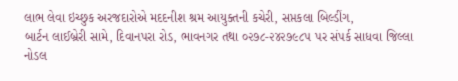લાભ લેવા ઇચ્છુક અરજદારોએ મદદનીશ શ્રમ આયુક્તની કચેરી, સપ્તકલા બિલ્ડીંગ,
બાર્ટન લાઈબ્રેરી સામે, દિવાનપરા રોડ, ભાવનગર તથા ૦૨૭૮-૨૪૨૭૯૮૫ પર સંપર્ક સાધવા જિલ્લા નોડલ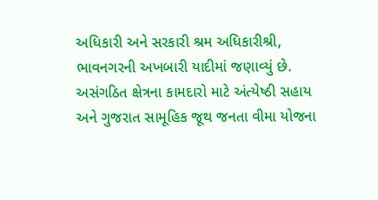અધિકારી અને સરકારી શ્રમ અધિકારીશ્રી, ભાવનગરની અખબારી યાદીમાં જણાવ્યું છે.
અસંગઠિત ક્ષેત્રના કામદારો માટે અંત્યેષ્ઠી સહાય અને ગુજરાત સામૂહિક જૂથ જનતા વીમા યોજના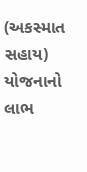(અકસ્માત સહાય) યોજનાનો લાભ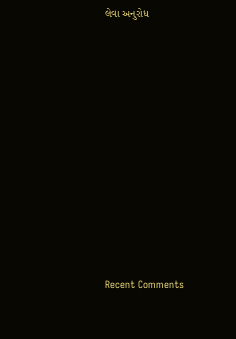લેવા અનુરોધ















Recent Comments